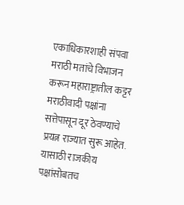एकाधिकारशाही संपवा
मराठी मतांचे विभाजन करून महाराष्ट्रातील कट्टर मराठीवादी पक्षांना सत्तेपासून दूर ठेवण्याचे प्रयत्न राज्यात सुरू आहेत. यासाठी राजकीय पक्षांसोबतच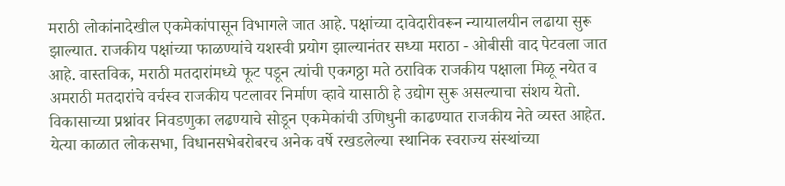मराठी लोकांनादेखील एकमेकांपासून विभागले जात आहे. पक्षांच्या दावेदारीवरून न्यायालयीन लढाया सुरू झाल्यात. राजकीय पक्षांच्या फाळण्यांचे यशस्वी प्रयोग झाल्यानंतर सध्या मराठा - ओबीसी वाद पेटवला जात आहे. वास्तविक, मराठी मतदारांमध्ये फूट पडून त्यांची एकगठ्ठा मते ठराविक राजकीय पक्षाला मिळू नयेत व अमराठी मतदारांचे वर्चस्व राजकीय पटलावर निर्माण व्हावे यासाठी हे उद्योग सुरू असल्याचा संशय येतो. विकासाच्या प्रश्नांवर निवडणुका लढण्याचे सोडून एकमेकांची उणिधुनी काढण्यात राजकीय नेते व्यस्त आहेत. येत्या काळात लोकसभा, विधानसभेबरोबरच अनेक वर्षे रखडलेल्या स्थानिक स्वराज्य संस्थांच्या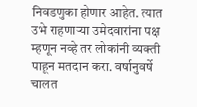निवडणुका होणार आहेत. त्यात उभे राहणाऱ्या उमेदवारांना पक्ष म्हणून नव्हे तर लोकांनी व्यक्ती पाहून मतदान करा. वर्षानुवर्षे चालत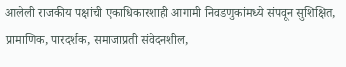आलेली राजकीय पक्षांची एकाधिकारशाही आगामी निवडणुकांमध्ये संपवून सुशिक्षित, प्रामाणिक, पारदर्शक, समाजाप्रती संवेदनशील,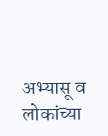अभ्यासू व लोकांच्या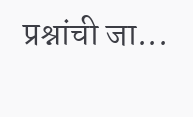प्रश्नांची जा...